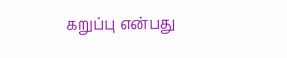கறுப்பு என்பது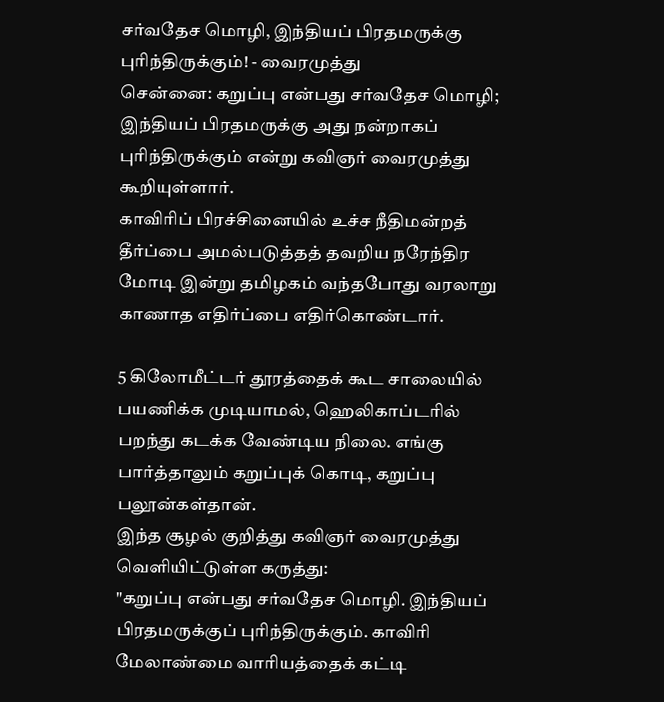சர்வதேச மொழி, இந்தியப் பிரதமருக்கு புரிந்திருக்கும்! - வைரமுத்து
சென்னை: கறுப்பு என்பது சர்வதேச மொழி; இந்தியப் பிரதமருக்கு அது நன்றாகப் புரிந்திருக்கும் என்று கவிஞர் வைரமுத்து கூறியுள்ளார்.
காவிரிப் பிரச்சினையில் உச்ச நீதிமன்றத் தீர்ப்பை அமல்படுத்தத் தவறிய நரேந்திர மோடி இன்று தமிழகம் வந்தபோது வரலாறு காணாத எதிர்ப்பை எதிர்கொண்டார்.

5 கிலோமீட்டர் தூரத்தைக் கூட சாலையில் பயணிக்க முடியாமல், ஹெலிகாப்டரில் பறந்து கடக்க வேண்டிய நிலை. எங்கு பார்த்தாலும் கறுப்புக் கொடி, கறுப்பு பலூன்கள்தான்.
இந்த சூழல் குறித்து கவிஞர் வைரமுத்து வெளியிட்டுள்ள கருத்து:
"கறுப்பு என்பது சர்வதேச மொழி. இந்தியப் பிரதமருக்குப் புரிந்திருக்கும். காவிரி மேலாண்மை வாரியத்தைக் கட்டி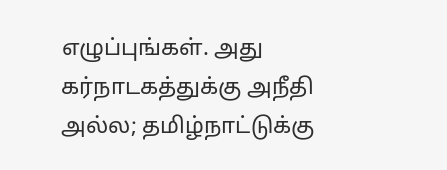எழுப்புங்கள். அது கர்நாடகத்துக்கு அநீதி அல்ல; தமிழ்நாட்டுக்கு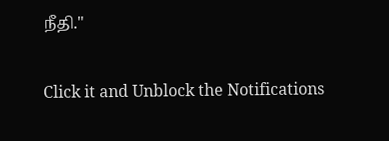நீதி."


Click it and Unblock the Notifications